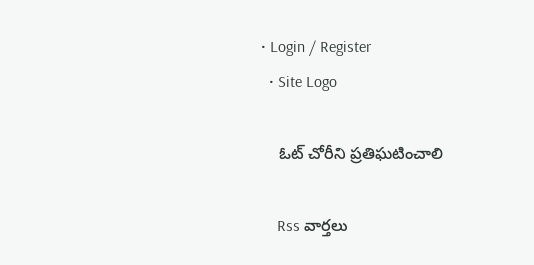• Login / Register
  • Site Logo

    ఓట్ చోరీని ప్రతిఘటించాలి

    Rss వార్తలు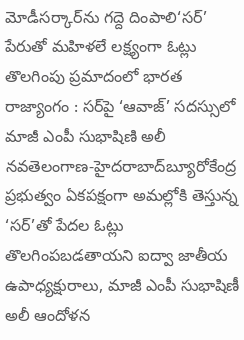మోడీసర్కార్‌ను గద్దె దింపాలి‘సర్‌’ పేరుతో మహిళలే లక్ష్యంగా ఓట్లు తొలగింపు ప్రమాదంలో భారత రాజ్యాంగం : సర్‌పై ‘ఆవాజ్‌’ సదస్సులో మాజీ ఎంపీ సుభాషిణి అలీ నవతెలంగాణ-హైదరాబాద్‌బ్యూరోకేంద్ర ప్రభుత్వం ఏకపక్షంగా అమల్లోకి తెస్తున్న ‘సర్‌’తో పేదల ఓట్లు తొలగింపబడతాయని ఐద్వా జాతీయ ఉపాధ్యక్షురాలు, మాజీ ఎంపీ సుభాషిణీ అలీ ఆందోళన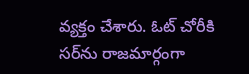వ్యక్తం చేశారు. ఓట్‌ చోరీకి సర్‌ను రాజమార్గంగా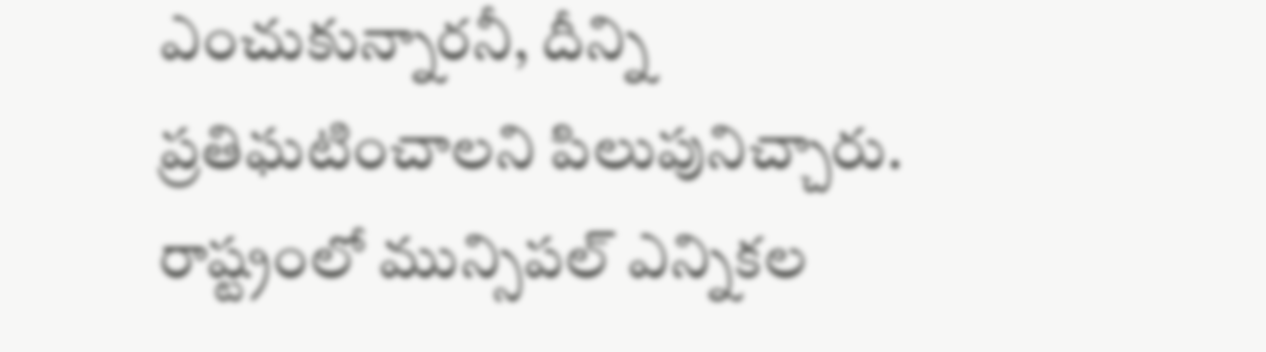ఎంచుకున్నారనీ, దీన్ని ప్రతిఘటించాలని పిలుపునిచ్చారు. రాష్ట్రంలో మున్సిపల్‌ ఎన్నికల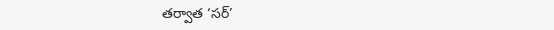తర్వాత ‘సర్‌’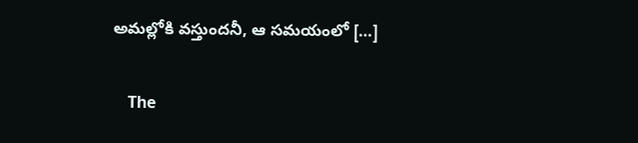అమల్లోకి వస్తుందనీ, ఆ సమయంలో […]

    The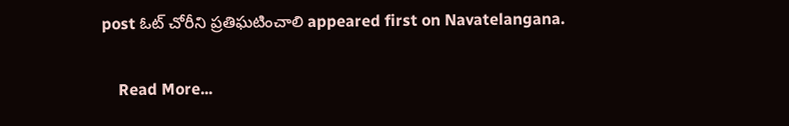post ఓట్‌ చోరీని ప్రతిఘటించాలి appeared first on Navatelangana.

    Read More...